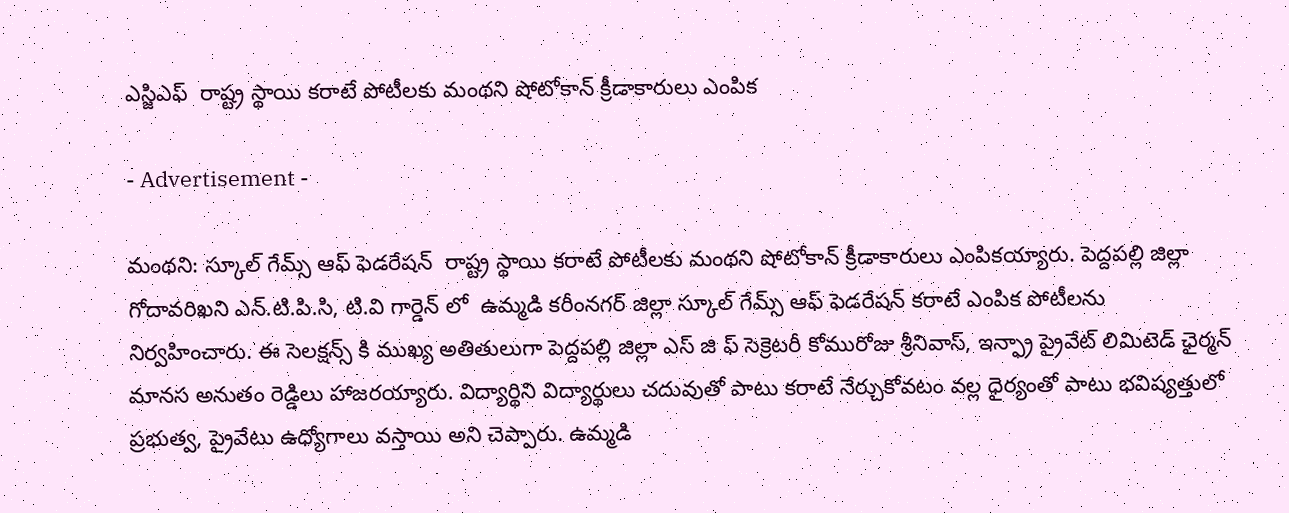ఎస్జిఎఫ్  రాష్ట్ర స్థాయి కరాటే పోటీలకు మంథని షోటోకాన్ క్రీడాకారులు ఎంపిక

- Advertisement -

మంథని: స్కూల్ గేమ్స్ ఆఫ్ ఫెడరేషన్  రాష్ట్ర స్థాయి కరాటే పోటీలకు మంథని షోటోకాన్ క్రీడాకారులు ఎంపికయ్యారు. పెద్దపల్లి జిల్లా గోదావరిఖని ఎన్.టి.పి.సి, టి.వి గార్డెన్ లో  ఉమ్మడి కరీంనగర్ జిల్లా స్కూల్ గేమ్స్ ఆఫ్ ఫెడరేషన్ కరాటే ఎంపిక పోటీలను నిర్వహించారు. ఈ సెలక్షన్స్ కి ముఖ్య అతితులుగా పెద్దపల్లి జిల్లా ఎస్ జి ఫ్ సెక్రెటరీ కోమురోజు శ్రీనివాస్, ఇన్ఫ్రా ప్రైవేట్ లిమిటెడ్ ఛైర్మన్ మానస అనుతం రెడ్డిలు హాజరయ్యారు. విద్యార్థిని విద్యార్థులు చదువుతో పాటు కరాటే నేర్చుకోవటం వల్ల ధైర్యంతో పాటు భవిష్యత్తులో ప్రభుత్వ, ప్రైవేటు ఉధ్యోగాలు వస్తాయి అని చెప్పారు. ఉమ్మడి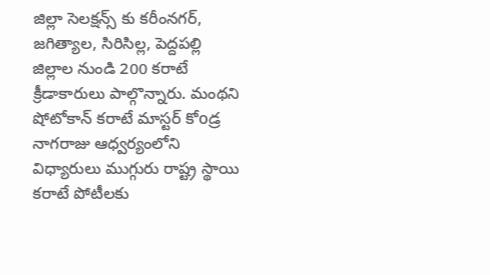జిల్లా సెలక్షన్స్ కు కరీంనగర్, జగిత్యాల, సిరిసిల్ల, పెద్దపల్లి జిల్లాల నుండి 200 కరాటే క్రీడాకారులు పాల్గొన్నారు. మంథని షోటోకాన్ కరాటే మాస్టర్ కోoడ్ర నాగరాజు ఆధ్వర్యంలోని విధ్యారులు ముగ్గురు రాష్ట్ర స్థాయి కరాటే పోటీలకు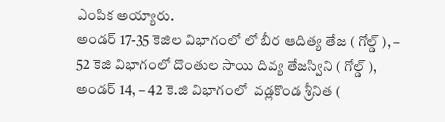ఎంపిక అయ్యారు.
అండర్ 17-35 కెజిల విభాగంలో లో బీర ఆదిత్య తేజ ( గోల్డ్ ), – 52 కెజి విభాగంలో దొంతుల సాయి దివ్య తేజస్విని ( గోల్డ్ ),  అండర్ 14, – 42 కె.జి విభాగంలో  వడ్లకొండ శ్రీనిత (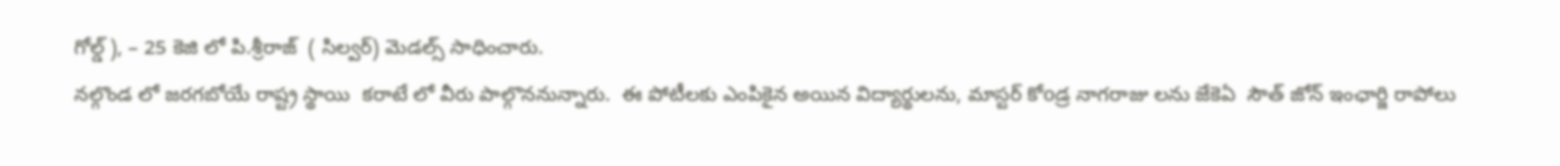గోల్డ్ ), – 25 కెజి లో పి.శ్రీరాజ్  ( సిల్వర్) మెడల్స్ సాధించారు.
నల్గొండ లో జరగబోయే రాష్ట్ర స్థాయి  కరాటే లో వీరు పాల్గొననున్నారు.  ఈ పోటీలకు ఎంపికైన అయిన విద్యార్థులను, మాస్టర్ కోoడ్ర నాగరాజు లను జేకెఏ  సౌత్ జోన్ ఇంఛార్జి రాపోలు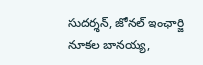సుదర్శన్, జోనల్ ఇంఛార్జి నూకల బానయ్య,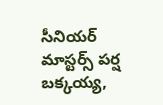సీనియర్ మాస్టర్స్ పర్ష బక్కయ్య,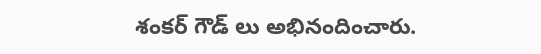శంకర్ గౌడ్ లు అభినందించారు.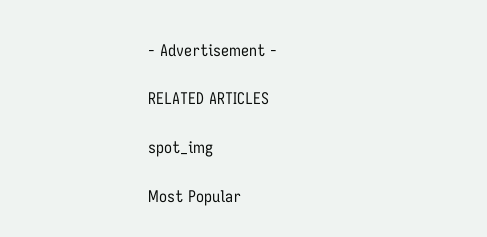- Advertisement -

RELATED ARTICLES

spot_img

Most Popular